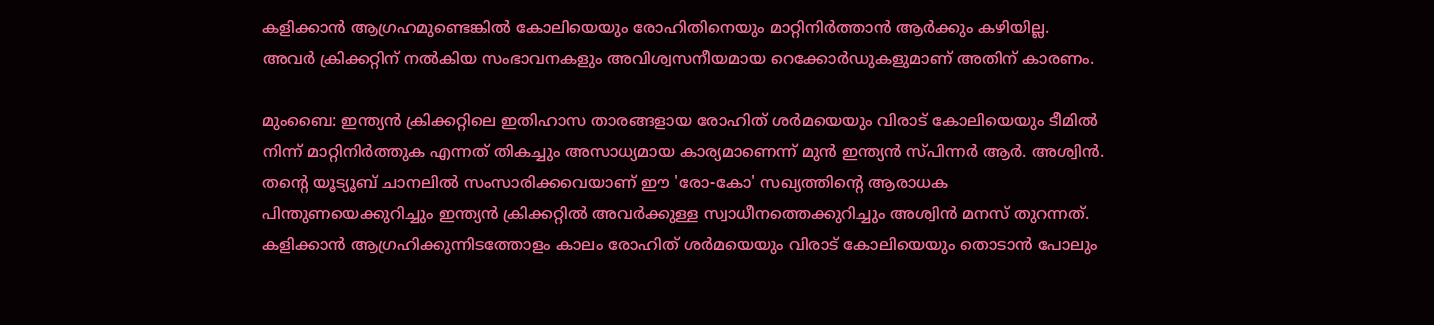കളിക്കാൻ ആഗ്രഹമുണ്ടെങ്കിൽ കോലിയെയും രോഹിതിനെയും മാറ്റിനിർത്താൻ ആർക്കും കഴിയില്ല. അവർ ക്രിക്കറ്റിന് നൽകിയ സംഭാവനകളും അവിശ്വസനീയമായ റെക്കോർഡുകളുമാണ് അതിന് കാരണം.

മുംബൈ: ഇന്ത്യൻ ക്രിക്കറ്റിലെ ഇതിഹാസ താരങ്ങളായ രോഹിത് ശർമയെയും വിരാട് കോലിയെയും ടീമിൽ നിന്ന് മാറ്റിനിർത്തുക എന്നത് തികച്ചും അസാധ്യമായ കാര്യമാണെന്ന് മുൻ ഇന്ത്യൻ സ്പിന്നർ ആർ. അശ്വിൻ. തന്‍റെ യൂട്യൂബ് ചാനലിൽ സംസാരിക്കവെയാണ് ഈ 'രോ-കോ' സഖ്യത്തിന്‍റെ ആരാധക പിന്തുണയെക്കുറിച്ചും ഇന്ത്യൻ ക്രിക്കറ്റിൽ അവർക്കുള്ള സ്വാധീനത്തെക്കുറിച്ചും അശ്വിൻ മനസ് തുറന്നത്. കളിക്കാൻ ആഗ്രഹിക്കുന്നിടത്തോളം കാലം രോഹിത് ശർമയെയും വിരാട് കോലിയെയും തൊടാൻ പോലും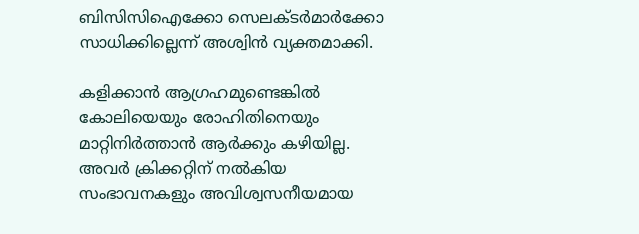ബിസിസിഐക്കോ സെലക്ടർമാർക്കോ സാധിക്കില്ലെന്ന് അശ്വിൻ വ്യക്തമാക്കി.

കളിക്കാൻ ആഗ്രഹമുണ്ടെങ്കിൽ കോലിയെയും രോഹിതിനെയും മാറ്റിനിർത്താൻ ആർക്കും കഴിയില്ല. അവർ ക്രിക്കറ്റിന് നൽകിയ സംഭാവനകളും അവിശ്വസനീയമായ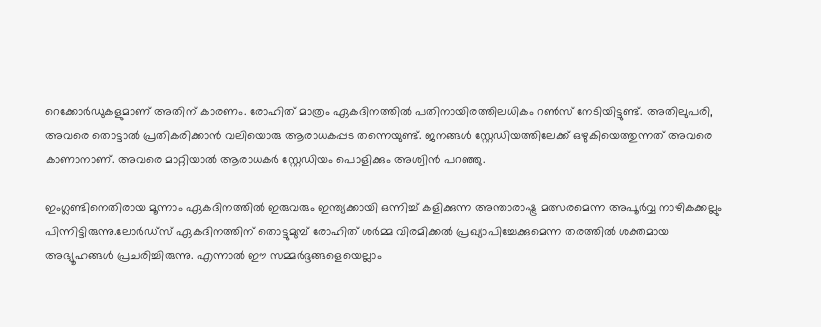റെക്കോർഡുകളുമാണ് അതിന് കാരണം. രോഹിത് മാത്രം ഏകദിനത്തിൽ പതിനായിരത്തിലധികം റൺസ് നേടിയിട്ടുണ്ട്. അതിലുപരി, അവരെ തൊട്ടാൽ പ്രതികരിക്കാൻ വലിയൊരു ആരാധകപ്പട തന്നെയുണ്ട്. ജനങ്ങൾ സ്റ്റേഡിയത്തിലേക്ക് ഒഴുകിയെത്തുന്നത് അവരെ കാണാനാണ്. അവരെ മാറ്റിയാൽ ആരാധകർ സ്റ്റേഡിയം പൊളിക്കും അശ്വിൻ പറഞ്ഞു.

ഇംഗ്ലണ്ടിനെതിരായ മൂന്നാം ഏകദിനത്തിൽ ഇരുവരും ഇന്ത്യക്കായി ഒന്നിച്ച് കളിക്കുന്ന അന്താരാഷ്ട്ര മത്സരമെന്ന അപൂർവ്വ നാഴികക്കല്ലും പിന്നിട്ടിരുന്നു.ലോർഡ്സ് ഏകദിനത്തിന് തൊട്ടുമുമ്പ് രോഹിത് ശർമ്മ വിരമിക്കൽ പ്രഖ്യാപിച്ചേക്കുമെന്ന തരത്തിൽ ശക്തമായ അഭ്യൂഹങ്ങൾ പ്രചരിച്ചിരുന്നു. എന്നാൽ ഈ സമ്മർദ്ദങ്ങളെയെല്ലാം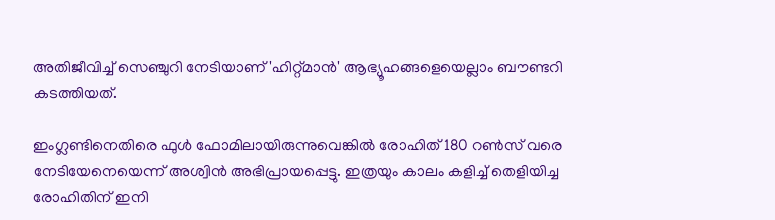അതിജീവിച്ച് സെഞ്ചുറി നേടിയാണ് 'ഹിറ്റ്മാൻ' ആഭ്യൂഹങ്ങളെയെല്ലാം ബൗണ്ടറി കടത്തിയത്.

ഇംഗ്ലണ്ടിനെതിരെ ഫുള്‍ ഫോമിലായിരുന്നുവെങ്കിൽ രോഹിത് 180 റൺസ് വരെ നേടിയേനെയെന്ന് അശ്വിൻ അഭിപ്രായപ്പെട്ടു. ഇത്രയും കാലം കളിച്ച് തെളിയിച്ച രോഹിതിന് ഇനി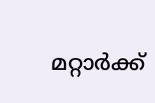മറ്റാർക്ക്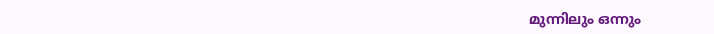മുന്നിലും ഒന്നും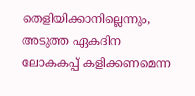തെളിയിക്കാനില്ലെന്നും, അടുത്ത ഏകദിന ലോകകപ്പ് കളിക്കണമെന്ന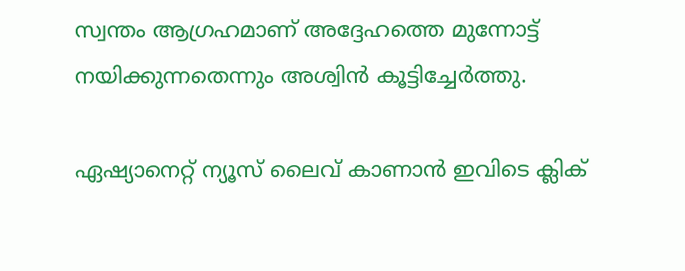സ്വന്തം ആഗ്രഹമാണ് അദ്ദേഹത്തെ മുന്നോട്ട് നയിക്കുന്നതെന്നും അശ്വിൻ കൂട്ടിച്ചേർത്തു.

ഏഷ്യാനെറ്റ് ന്യൂസ് ലൈവ് കാണാന്‍ ഇവിടെ ക്ലിക്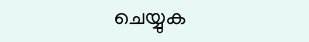ചെയ്യുക